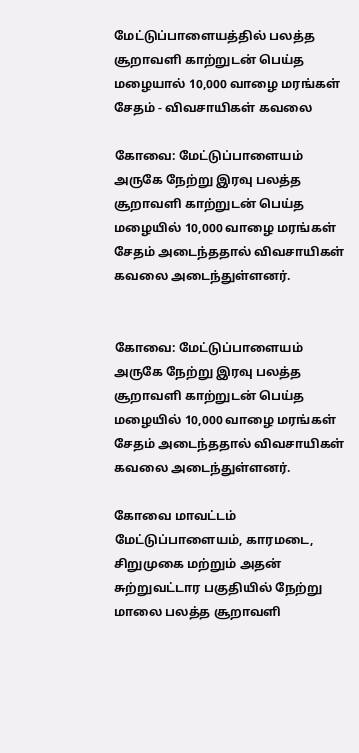மேட்டுப்பாளையத்தில் பலத்த சூறாவளி காற்றுடன் பெய்த மழையால் 10,000 வாழை மரங்கள் சேதம் - விவசாயிகள் கவலை

கோவை: மேட்டுப்பாளையம் அருகே நேற்று இரவு பலத்த சூறாவளி காற்றுடன் பெய்த மழையில் 10,000 வாழை மரங்கள் சேதம் அடைந்ததால் விவசாயிகள் கவலை அடைந்துள்ளனர்.


கோவை: மேட்டுப்பாளையம் அருகே நேற்று இரவு பலத்த சூறாவளி காற்றுடன் பெய்த மழையில் 10,000 வாழை மரங்கள் சேதம் அடைந்ததால் விவசாயிகள் கவலை அடைந்துள்ளனர்.

கோவை மாவட்டம் மேட்டுப்பாளையம், காரமடை, சிறுமுகை மற்றும் அதன் சுற்றுவட்டார பகுதியில் நேற்று மாலை பலத்த சூறாவளி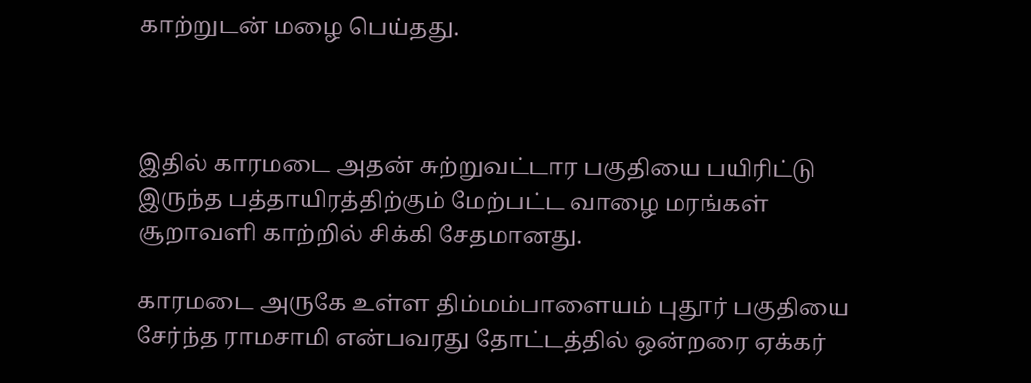காற்றுடன் மழை பெய்தது.



இதில் காரமடை அதன் சுற்றுவட்டார பகுதியை பயிரிட்டு இருந்த பத்தாயிரத்திற்கும் மேற்பட்ட வாழை மரங்கள் சூறாவளி காற்றில் சிக்கி சேதமானது.

காரமடை அருகே உள்ள திம்மம்பாளையம் புதூர் பகுதியை சேர்ந்த ராமசாமி என்பவரது தோட்டத்தில் ஒன்றரை ஏக்கர்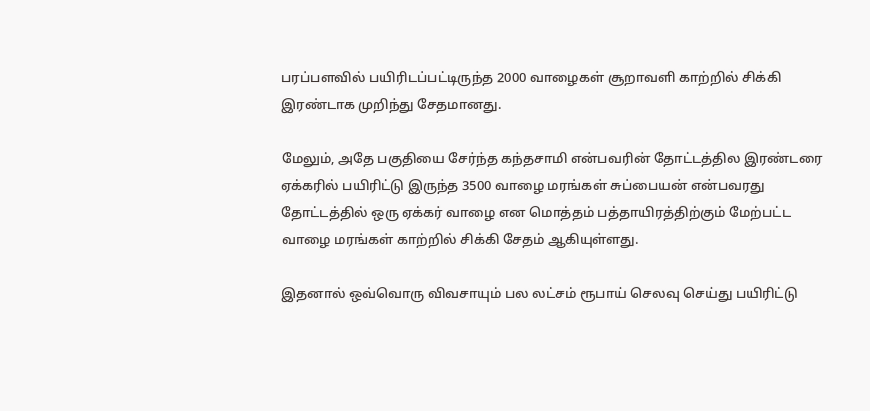பரப்பளவில் பயிரிடப்பட்டிருந்த 2000 வாழைகள் சூறாவளி காற்றில் சிக்கி இரண்டாக முறிந்து சேதமானது.

மேலும், அதே பகுதியை சேர்ந்த கந்தசாமி என்பவரின் தோட்டத்தில இரண்டரை ஏக்கரில் பயிரிட்டு இருந்த 3500 வாழை மரங்கள் சுப்பையன் என்பவரது தோட்டத்தில் ஒரு ஏக்கர் வாழை என மொத்தம் பத்தாயிரத்திற்கும் மேற்பட்ட வாழை மரங்கள் காற்றில் சிக்கி சேதம் ஆகியுள்ளது.

இதனால் ஒவ்வொரு விவசாயும் பல லட்சம் ரூபாய் செலவு செய்து பயிரிட்டு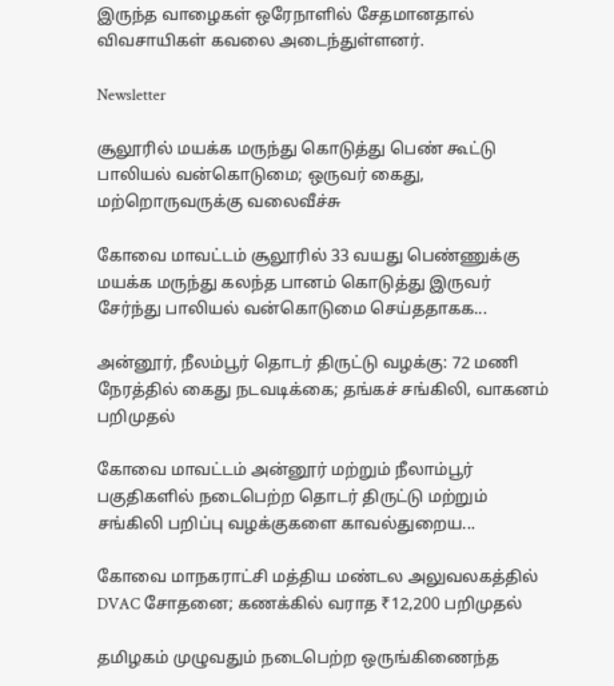இருந்த வாழைகள் ஒரேநாளில் சேதமானதால் விவசாயிகள் கவலை அடைந்துள்ளனர்.

Newsletter

சூலூரில் மயக்க மருந்து கொடுத்து பெண் கூட்டு பாலியல் வன்கொடுமை; ஒருவர் கைது, மற்றொருவருக்கு வலைவீச்சு

கோவை மாவட்டம் சூலூரில் 33 வயது பெண்ணுக்கு மயக்க மருந்து கலந்த பானம் கொடுத்து இருவர் சேர்ந்து பாலியல் வன்கொடுமை செய்ததாகக...

அன்னூர், நீலம்பூர் தொடர் திருட்டு வழக்கு: 72 மணி நேரத்தில் கைது நடவடிக்கை; தங்கச் சங்கிலி, வாகனம் பறிமுதல்

கோவை மாவட்டம் அன்னூர் மற்றும் நீலாம்பூர் பகுதிகளில் நடைபெற்ற தொடர் திருட்டு மற்றும் சங்கிலி பறிப்பு வழக்குகளை காவல்துறைய...

கோவை மாநகராட்சி மத்திய மண்டல அலுவலகத்தில் DVAC சோதனை; கணக்கில் வராத ₹12,200 பறிமுதல்

தமிழகம் முழுவதும் நடைபெற்ற ஒருங்கிணைந்த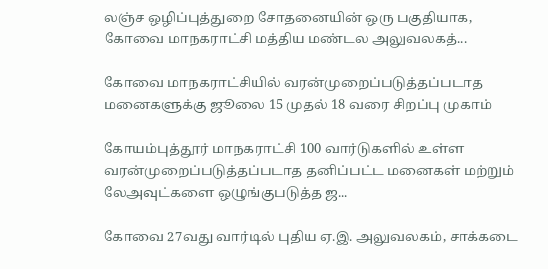லஞ்ச ஒழிப்புத்துறை சோதனையின் ஒரு பகுதியாக, கோவை மாநகராட்சி மத்திய மண்டல அலுவலகத்...

கோவை மாநகராட்சியில் வரன்முறைப்படுத்தப்படாத மனைகளுக்கு ஜூலை 15 முதல் 18 வரை சிறப்பு முகாம்

கோயம்புத்தூர் மாநகராட்சி 100 வார்டுகளில் உள்ள வரன்முறைப்படுத்தப்படாத தனிப்பட்ட மனைகள் மற்றும் லேஅவுட்களை ஒழுங்குபடுத்த ஜ...

கோவை 27வது வார்டில் புதிய ஏ.இ. அலுவலகம், சாக்கடை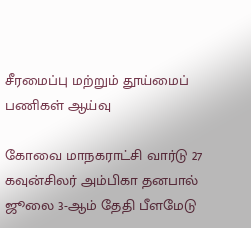சீரமைப்பு மற்றும் தூய்மைப் பணிகள் ஆய்வு

கோவை மாநகராட்சி வார்டு 27 கவுன்சிலர் அம்பிகா தனபால் ஜூலை 3-ஆம் தேதி பீளமேடு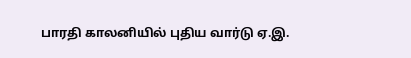பாரதி காலனியில் புதிய வார்டு ஏ.இ.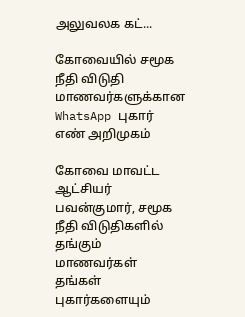அலுவலக கட்...

கோவையில் சமூக நீதி விடுதி மாணவர்களுக்கான WhatsApp புகார் எண் அறிமுகம்

கோவை மாவட்ட ஆட்சியர் பவன்குமார், சமூக நீதி விடுதிகளில் தங்கும் மாணவர்கள் தங்கள் புகார்களையும்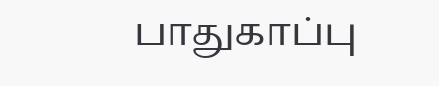பாதுகாப்பு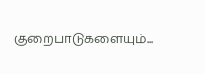குறைபாடுகளையும்...